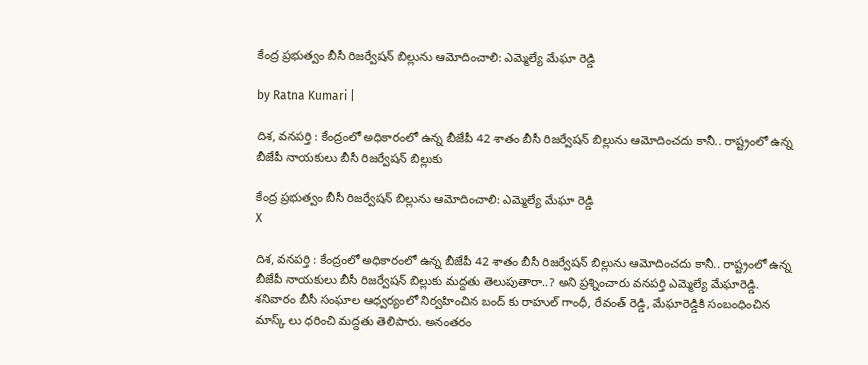కేంద్ర ప్ర‌భుత్వం బీసీ రిజ‌ర్వేష‌న్ బిల్లును ఆమోదించాలి: ఎమ్మెల్యే మేఘా రెడ్డి

by Ratna Kumari |

దిశ‌, వ‌న‌ప‌ర్తి : కేంద్రంలో అధికారంలో ఉన్న బీజేపీ 42 శాతం బీసీ రిజ‌ర్వేష‌న్ బిల్లును ఆమోదించ‌దు కానీ.. రాష్ట్రంలో ఉన్న బీజేపీ నాయ‌కులు బీసీ రిజ‌ర్వేష‌న్ బిల్లుకు

కేంద్ర ప్ర‌భుత్వం బీసీ రిజ‌ర్వేష‌న్ బిల్లును ఆమోదించాలి: ఎమ్మెల్యే మేఘా రెడ్డి
X

దిశ‌, వ‌న‌ప‌ర్తి : కేంద్రంలో అధికారంలో ఉన్న బీజేపీ 42 శాతం బీసీ రిజ‌ర్వేష‌న్ బిల్లును ఆమోదించ‌దు కానీ.. రాష్ట్రంలో ఉన్న బీజేపీ నాయ‌కులు బీసీ రిజ‌ర్వేష‌న్ బిల్లుకు మ‌ద్ద‌తు తెలుపుతారా..? అని ప్ర‌శ్నించారు వ‌న‌ప‌ర్తి ఎమ్మెల్యే మేఘారెడ్డి. శ‌నివారం బీసీ సంఘాల ఆధ్వ‌ర్యంలో నిర్వ‌హించిన బంద్ కు రాహుల్ గాంధీ, రేవంత్ రెడ్డి, మేఘారెడ్డికి సంబంధించిన మాస్క్ లు ధ‌రించి మ‌ద్ద‌తు తెలిపారు. అనంత‌రం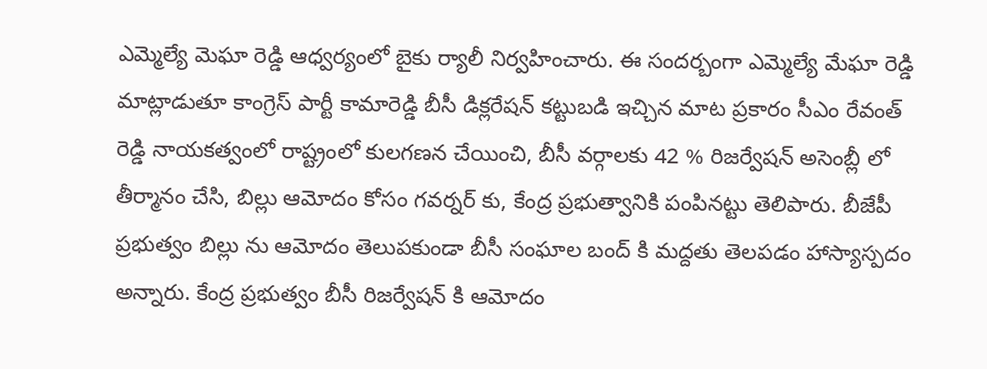ఎమ్మెల్యే మెఘా రెడ్డి ఆధ్వ‌ర్యంలో బైకు ర్యాలీ నిర్వ‌హించారు. ఈ సంద‌ర్బంగా ఎమ్మెల్యే మేఘా రెడ్డి మాట్లాడుతూ కాంగ్రెస్ పార్టీ కామారెడ్డి బీసీ డిక్లరేషన్ కట్టుబడి ఇచ్చిన మాట ప్రకారం సీఎం రేవంత్ రెడ్డి నాయకత్వంలో రాష్ట్రంలో కులగణన చేయించి, బీసీ వర్గాలకు 42 % రిజ‌ర్వేషన్ అసెంబ్లీ లో తీర్మానం చేసి, బిల్లు ఆమోదం కోసం గవర్నర్ కు, కేంద్ర ప్రభుత్వానికి పంపిన‌ట్టు తెలిపారు. బీజేపీ ప్రభుత్వం బిల్లు ను ఆమోదం తెలుపకుండా బీసీ సంఘాల బంద్ కి మద్దతు తెలపడం హాస్యాస్పదం అన్నారు. కేంద్ర ప్ర‌భుత్వం బీసీ రిజ‌ర్వేష‌న్ కి ఆమోదం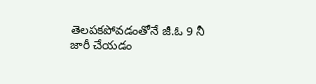తెల‌ప‌క‌పోవ‌డంతోనే జీ.ఓ 9 నీ జారీ చేయడం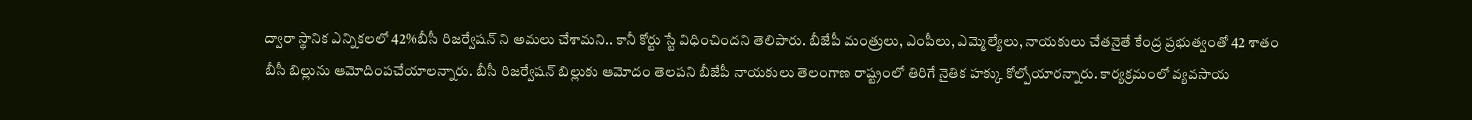ద్వారా స్థానిక ఎన్నికలలో 42%బీసీ రిజర్వేషన్ ని అమలు చేశామ‌ని.. కానీ కోర్టు స్టే విధించింద‌ని తెలిపారు. బీజేపీ మంత్రులు, ఎంపీలు, ఎమ్మెల్యేలు, నాయ‌కులు చేత‌నైతే కేంద్ర ప్ర‌భుత్వంతో 42 శాతం బీసీ బిల్లును ఆమోదింపచేయాల‌న్నారు. బీసీ రిజ‌ర్వేష‌న్ బిల్లుకు ఆమోదం తెల‌ప‌ని బీజేపీ నాయ‌కులు తెలంగాణ రాష్ట్రంలో తిరిగే నైతిక హ‌క్కు కోల్పోయార‌న్నారు. కార్యక్రమంలో వ్యవసాయ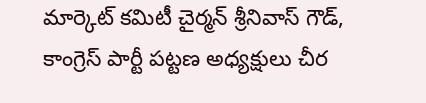మార్కెట్ కమిటీ చైర్మన్ శ్రీనివాస్ గౌడ్, కాంగ్రెస్ పార్టీ పట్టణ అధ్యక్షులు చీర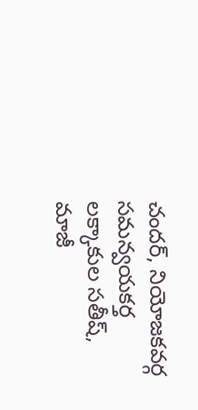చందర్, నియోజకవర్గ సమన్వయకర్త లక్కాకుల సతీష్, మాజీ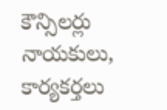కౌన్సిలర్లు నాయకులు, కార్యకర్తలు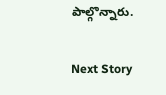పాల్గొన్నారు.

Next Story